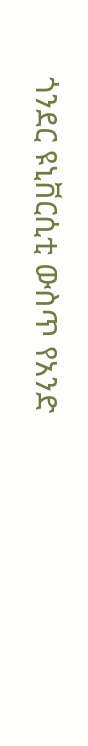ጎንደር ዩኒቨርሲቲ ውስጥ የአንድ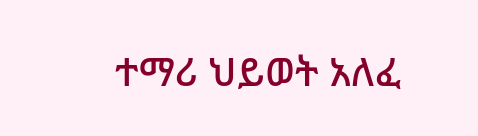ተማሪ ህይወት አለፈ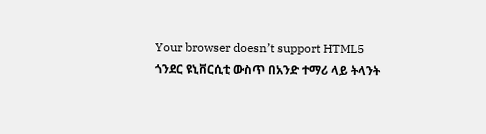Your browser doesn’t support HTML5
ጎንደር ዩኒቨርሲቲ ውስጥ በአንድ ተማሪ ላይ ትላንት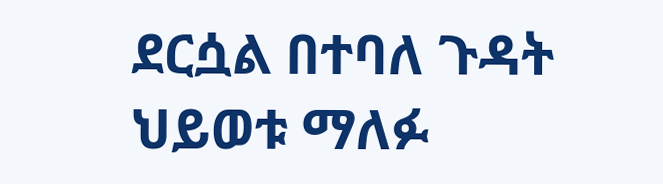ደርሷል በተባለ ጉዳት ህይወቱ ማለፉ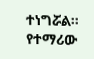ተነግሯል።
የተማሪው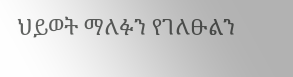ህይወት ማለፉን የገለፁልን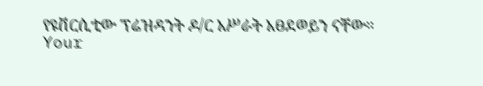የዩቨርሲቲው ፕሬዝዳንት ዶ/ር አሥራት አፀደወይን ናቸው።
Your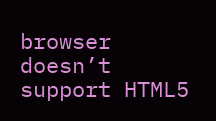browser doesn’t support HTML5